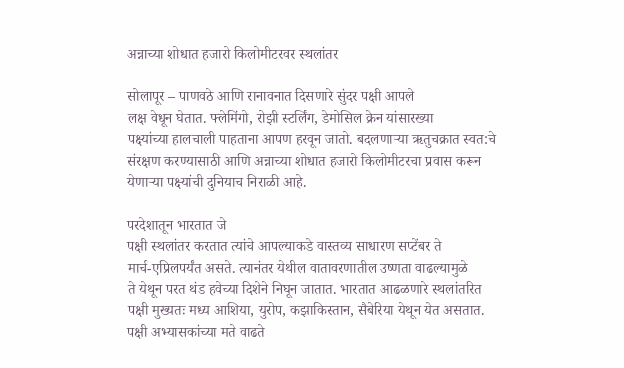अन्नाच्या शोधात हजारो किलोमीटरवर स्थलांतर

सोलापूर – पाणवठे आणि रानावनात दिसणारे सुंदर पक्षी आपले
लक्ष वेधून घेतात. फ्लेमिंगो, रोझी स्टर्लिंग, डेमोसिल क्रेन यांसारख्या
पक्ष्यांच्या हालचाली पाहताना आपण हरवून जातो. बदलणाऱ्या ऋतुचक्रात स्वत:चे
संरक्षण करण्यासाठी आणि अन्नाच्या शोधात हजारो किलोमीटरचा प्रवास करून
येणाऱ्या पक्ष्यांची दुनियाच निराळी आहे.

परदेशातून भारतात जे
पक्षी स्थलांतर करतात त्यांचे आपल्याकडे वास्तव्य साधारण सप्टेंबर ते
मार्च-एप्रिलपर्यंत असते. त्यानंतर येथील वातावरणातील उष्णता वाढल्यामुळे
ते येथून परत थंड हवेच्या दिशेने निघून जातात. भारतात आढळणारे स्थलांतरित
पक्षी मुख्यतः मध्य आशिया, युरोप, कझाकिस्तान, सैबेरिया येथून येत असतात.
पक्षी अभ्यासकांच्या मते वाढते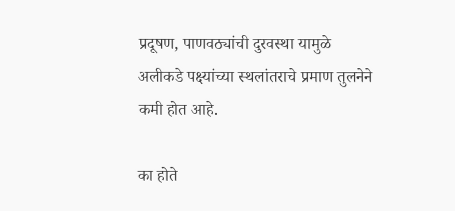प्रदूषण, पाणवठ्यांची दुरवस्था यामुळे
अलीकडे पक्ष्यांच्या स्थलांतराचे प्रमाण तुलनेने कमी होत आहे.

का होते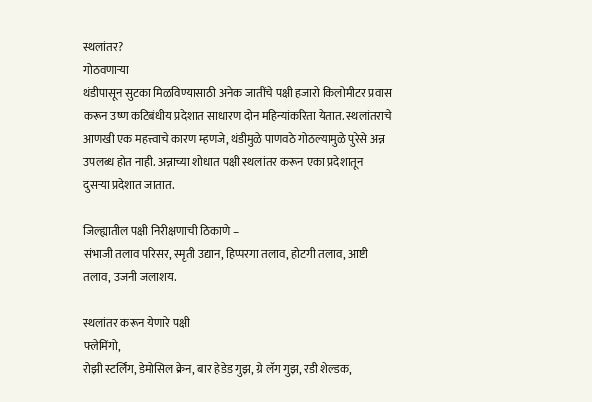स्थलांतर?
गोठवणाऱ्या
थंडीपासून सुटका मिळविण्यासाठी अनेक जातींचे पक्षी हजारो किलोमीटर प्रवास
करून उष्ण कटिबंधीय प्रदेशात साधारण दोन महिन्यांकरिता येतात. स्थलांतराचे
आणखी एक महत्त्वाचे कारण म्हणजे, थंडीमुळे पाणवठे गोठल्यामुळे पुरेसे अन्न
उपलब्ध होत नाही. अन्नाच्या शोधात पक्षी स्थलांतर करून एका प्रदेशातून
दुसऱ्या प्रदेशात जातात.

जिल्ह्यातील पक्षी निरीक्षणाची ठिकाणे –
संभाजी तलाव परिसर, स्मृती उद्यान, हिप्परगा तलाव, होटगी तलाव, आष्टी तलाव, उजनी जलाशय.

स्थलांतर करून येणारे पक्षी
फ्लेमिंगो,
रोझी स्टर्लिंग, डेमोसिल क्रेन, बार हेडेड गुझ, ग्रे लॅग गुझ, रडी शेल्डक,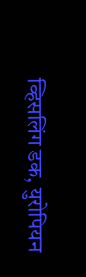व्हिसलिंग डक, युरोपियन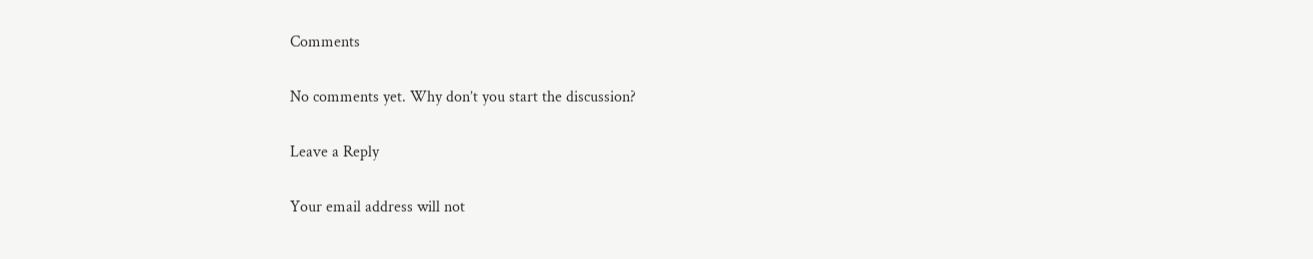Comments

No comments yet. Why don’t you start the discussion?

Leave a Reply

Your email address will not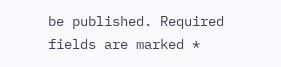be published. Required fields are marked *